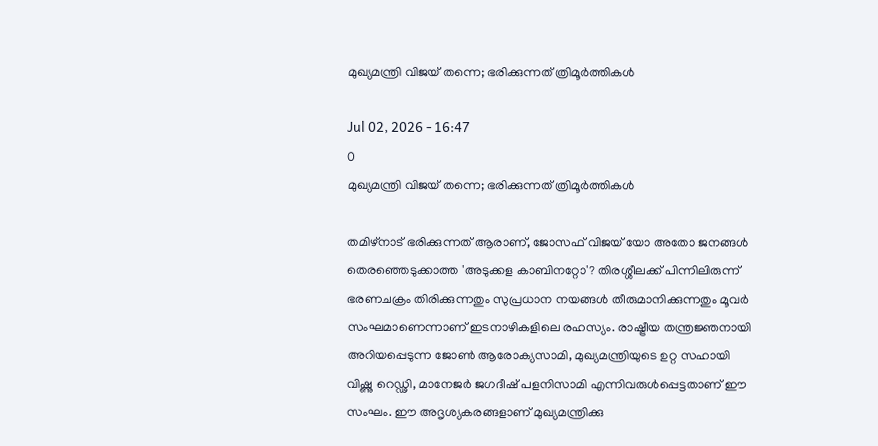മുഖ്യമന്ത്രി വിജയ് തന്നെ; ഭരിക്കുന്നത് ത്രിമൂര്‍ത്തികള്‍

Jul 02, 2026 - 16:47
0
മുഖ്യമന്ത്രി വിജയ് തന്നെ; ഭരിക്കുന്നത് ത്രിമൂര്‍ത്തികള്‍

തമിഴ്‌നാട് ഭരിക്കുന്നത് ആരാണ്, ജോസഫ് വിജയ് യോ അതോ ജനങ്ങള്‍ തെരഞ്ഞെടുക്കാത്ത 'അടുക്കള കാബിനറ്റോ'? തിരശ്ശീലക്ക് പിന്നിലിരുന്ന് ഭരണചക്രം തിരിക്കുന്നതും സുപ്രധാന നയങ്ങള്‍ തീരുമാനിക്കുന്നതും മൂവര്‍ സംഘമാണെന്നാണ് ഇടനാഴികളിലെ രഹസ്യം. രാഷ്ട്രീയ തന്ത്രജ്ഞനായി അറിയപ്പെടുന്ന ജോണ്‍ ആരോക്യസാമി, മുഖ്യമന്ത്രിയുടെ ഉറ്റ സഹായി വിഷ്ണു റെഡ്ഢി, മാനേജര്‍ ജഗദീഷ് പളനിസാമി എന്നിവരുള്‍പ്പെട്ടതാണ് ഈ സംഘം. ഈ അദൃശ്യകരങ്ങളാണ് മുഖ്യമന്ത്രിക്കു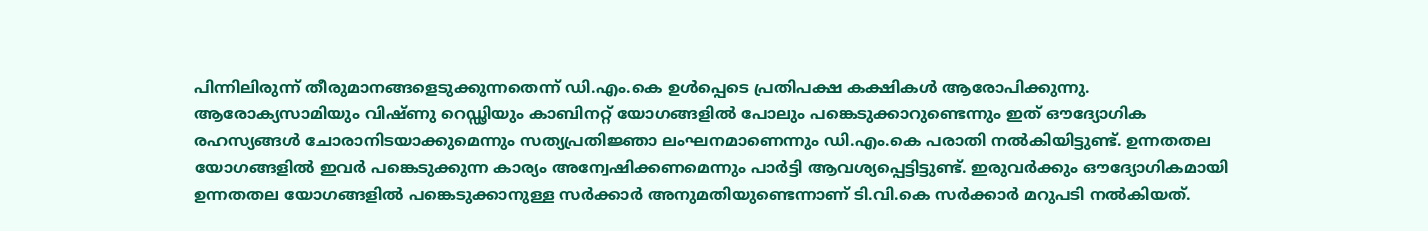പിന്നിലിരുന്ന് തീരുമാനങ്ങളെടുക്കുന്നതെന്ന് ഡി.എം.കെ ഉള്‍പ്പെടെ പ്രതിപക്ഷ കക്ഷികള്‍ ആരോപിക്കുന്നു. ആരോക്യസാമിയും വിഷ്ണു റെഡ്ഢിയും കാബിനറ്റ് യോഗങ്ങളില്‍ പോലും പങ്കെടുക്കാറുണ്ടെന്നും ഇത് ഔദ്യോഗിക രഹസ്യങ്ങള്‍ ചോരാനിടയാക്കുമെന്നും സത്യപ്രതിജ്ഞാ ലംഘനമാണെന്നും ഡി.എം.കെ പരാതി നല്‍കിയിട്ടുണ്ട്. ഉന്നതതല യോഗങ്ങളില്‍ ഇവര്‍ പങ്കെടുക്കുന്ന കാര്യം അന്വേഷിക്കണമെന്നും പാര്‍ട്ടി ആവശ്യപ്പെട്ടിട്ടുണ്ട്. ഇരുവര്‍ക്കും ഔദ്യോഗികമായി ഉന്നതതല യോഗങ്ങളില്‍ പങ്കെടുക്കാനുള്ള സര്‍ക്കാര്‍ അനുമതിയുണ്ടെന്നാണ് ടി.വി.കെ സര്‍ക്കാര്‍ മറുപടി നല്‍കിയത്.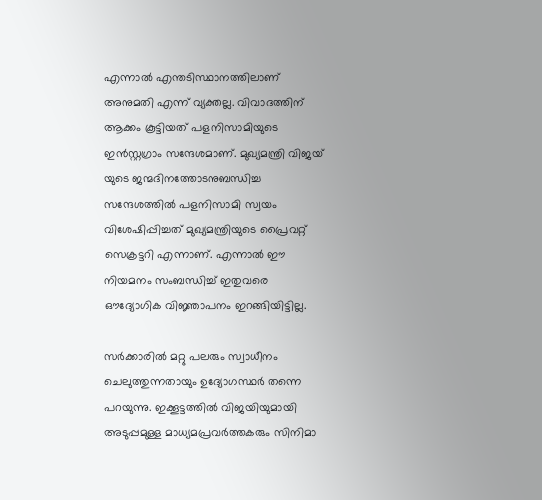എന്നാല്‍ എന്തടിസ്ഥാനത്തിലാണ് അനുമതി എന്ന് വ്യക്തല്ല. വിവാദത്തിന് ആക്കം കൂട്ടിയത് പളനിസാമിയുടെ ഇന്‍സ്റ്റഗ്രാം സന്ദേശമാണ്. മുഖ്യമന്ത്രി വിജയ് യുടെ ജന്മദിനത്തോടനുബന്ധിച്ച സന്ദേശത്തില്‍ പളനിസാമി സ്വയം വിശേഷിപ്പിച്ചത് മുഖ്യമന്ത്രിയുടെ പ്രൈവറ്റ് സെക്രട്ടറി എന്നാണ്. എന്നാല്‍ ഈ നിയമനം സംബന്ധിച്ച് ഇതുവരെ ഔദ്യോഗിക വിജ്ഞാപനം ഇറങ്ങിയിട്ടില്ല.

സര്‍ക്കാരില്‍ മറ്റു പലരും സ്വാധീനം ചെലുത്തുന്നതായും ഉദ്യോഗസ്ഥര്‍ തന്നെ പറയുന്നു. ഇക്കൂട്ടത്തില്‍ വിജയിയുമായി അടുപ്പമുള്ള മാധ്യമപ്രവര്‍ത്തകരും സിനിമാ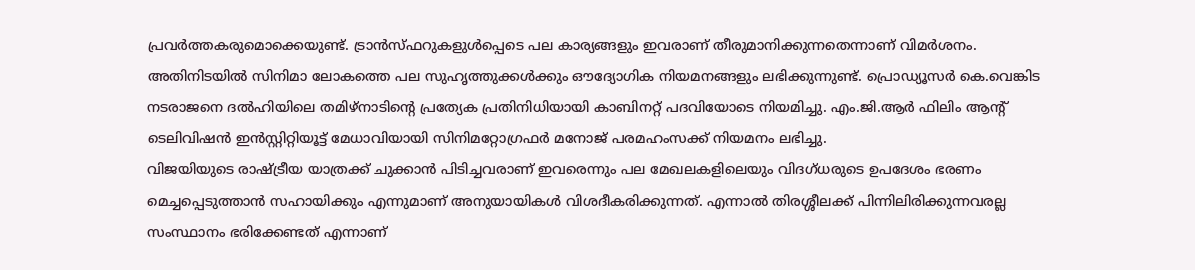പ്രവര്‍ത്തകരുമൊക്കെയുണ്ട്. ട്രാന്‍സ്ഫറുകളുള്‍പ്പെടെ പല കാര്യങ്ങളും ഇവരാണ് തീരുമാനിക്കുന്നതെന്നാണ് വിമര്‍ശനം. അതിനിടയില്‍ സിനിമാ ലോകത്തെ പല സുഹൃത്തുക്കള്‍ക്കും ഔദ്യോഗിക നിയമനങ്ങളും ലഭിക്കുന്നുണ്ട്. പ്രൊഡ്യൂസര്‍ കെ.വെങ്കിട നടരാജനെ ദല്‍ഹിയിലെ തമിഴ്‌നാടിന്റെ പ്രത്യേക പ്രതിനിധിയായി കാബിനറ്റ് പദവിയോടെ നിയമിച്ചു. എം.ജി.ആര്‍ ഫിലിം ആന്റ് ടെലിവിഷന്‍ ഇന്‍സ്റ്റിറ്റിയൂട്ട് മേധാവിയായി സിനിമറ്റോഗ്രഫര്‍ മനോജ് പരമഹംസക്ക് നിയമനം ലഭിച്ചു.
വിജയിയുടെ രാഷ്ട്രീയ യാത്രക്ക് ചുക്കാന്‍ പിടിച്ചവരാണ് ഇവരെന്നും പല മേഖലകളിലെയും വിദഗ്ധരുടെ ഉപദേശം ഭരണം മെച്ചപ്പെടുത്താന്‍ സഹായിക്കും എന്നുമാണ് അനുയായികള്‍ വിശദീകരിക്കുന്നത്. എന്നാല്‍ തിരശ്ശീലക്ക് പിന്നിലിരിക്കുന്നവരല്ല സംസ്ഥാനം ഭരിക്കേണ്ടത് എന്നാണ്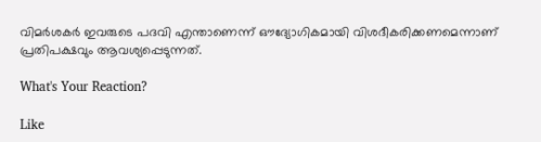വിമര്‍ശകര്‍ ഇവരുടെ പദവി എന്താണെന്ന് ഔദ്യോഗികമായി വിശദീകരിക്കണമെന്നാണ് പ്രതിപക്ഷവും ആവശ്യപ്പെടുന്നത്.

What's Your Reaction?

Like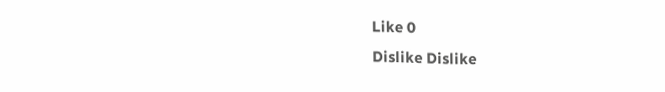Like 0
Dislike Dislike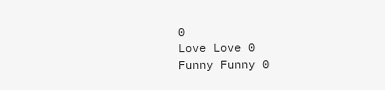0
Love Love 0
Funny Funny 0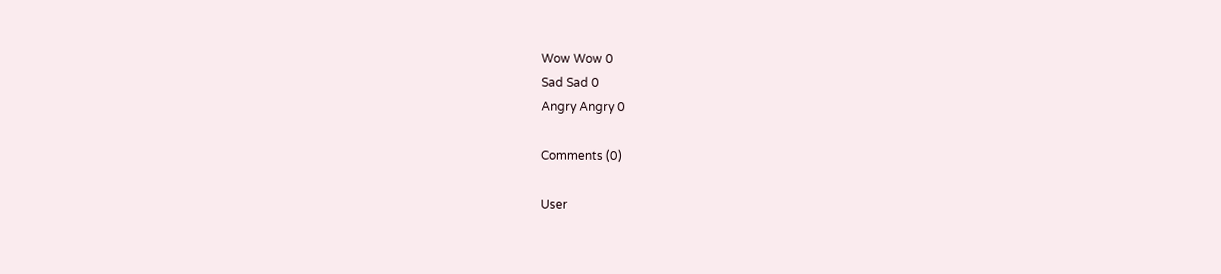Wow Wow 0
Sad Sad 0
Angry Angry 0

Comments (0)

User